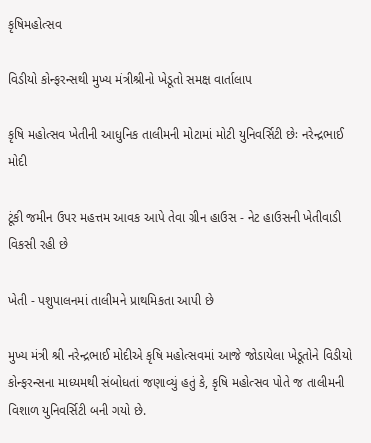કૃષિમહોત્સવ

વિડીયો કોન્ફરન્સથી મુખ્ય મંત્રીશ્રીનો ખેડૂતો સમક્ષ વાર્તાલાપ

કૃષિ મહોત્સવ ખેતીની આધુનિક તાલીમની મોટામાં મોટી યુનિવર્સિટી છેઃ નરેન્દ્રભાઈ મોદી

ટૂંકી જમીન ઉપર મહત્તમ આવક આપે તેવા ગ્રીન હાઉસ - નેટ હાઉસની ખેતીવાડી વિકસી રહી છે

ખેતી - પશુપાલનમાં તાલીમને પ્રાથમિકતા આપી છે

મુખ્ય મંત્રી શ્રી નરેન્દ્રભાઈ મોદીએ કૃષિ મહોત્સવમાં આજે જોડાયેલા ખેડૂતોને વિડીયો કોન્ફરન્સના માધ્યમથી સંબોધતાં જણાવ્યું હતું કે, કૃષિ મહોત્સવ પોતે જ તાલીમની વિશાળ યુનિવર્સિટી બની ગયો છે.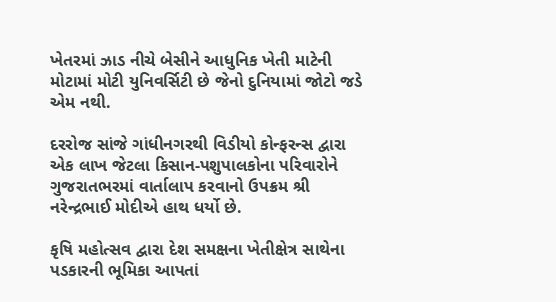ખેતરમાં ઝાડ નીચે બેસીને આધુનિક ખેતી માટેની મોટામાં મોટી યુનિવર્સિટી છે જેનો દુનિયામાં જોટો જડે એમ નથી.

દરરોજ સાંજે ગાંધીનગરથી વિડીયો કોન્ફરન્સ દ્વારા એક લાખ જેટલા કિસાન-પશુપાલકોના પરિવારોને ગુજરાતભરમાં વાર્તાલાપ કરવાનો ઉપક્રમ શ્રી નરેન્દ્રભાઈ મોદીએ હાથ ધર્યો છે.

કૃષિ મહોત્સવ દ્વારા દેશ સમક્ષના ખેતીક્ષેત્ર સાથેના પડકારની ભૂમિકા આપતાં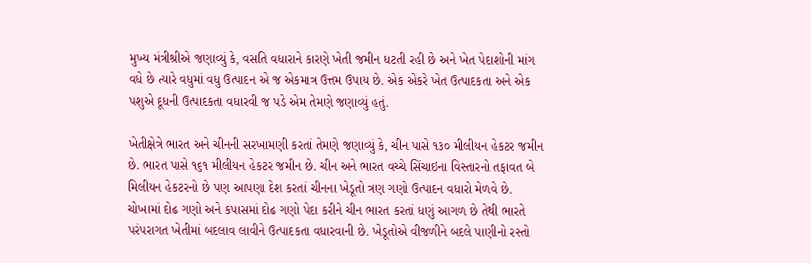મુખ્ય મંત્રીશ્રીએ જણાવ્યું કે, વસતિ વધારાને કારણે ખેતી જમીન ધટતી રહી છે અને ખેત પેદાશોની માંગ વધે છે ત્યારે વધુમાં વધુ ઉત્પાદન એ જ એકમાત્ર ઉત્તમ ઉપાય છે. એક એકરે ખેત ઉત્પાદકતા અને એક પશુએ દૂધની ઉત્પાદકતા વધારવી જ પડે એમ તેમણે જણાવ્યું હતું.

ખેતીક્ષેત્રે ભારત અને ચીનની સરખામણી કરતાં તેમણે જણાવ્યું કે, ચીન પાસે ૧૩૦ મીલીયન હેકટર જમીન છે. ભારત પાસે ૧૬૧ મીલીયન હેકટર જમીન છે. ચીન અને ભારત વચ્ચે સિંચાઇના વિસ્તારનો તફાવત બે મિલીયન હેકટરનો છે પણ આપણા દેશ કરતાં ચીનના ખેડૂતો ત્રણ ગણો ઉત્પાદન વધારો મેળવે છે. ચોખામાં દોઢ ગણો અને કપાસમાં દોઢ ગણો પેદા કરીને ચીન ભારત કરતાં ધણું આગળ છે તેથી ભારતે પરંપરાગત ખેતીમાં બદલાવ લાવીને ઉત્પાદકતા વધારવાની છે. ખેડૂતોએ વીજળીને બદલે પાણીનો રસ્તો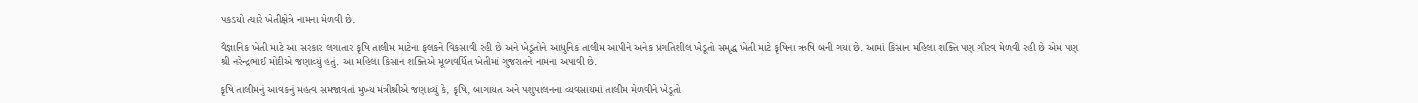પકડયો ત્યારે ખેતીક્ષેત્રે નામના મેળવી છે.

વૈજ્ઞાનિક ખેતી માટે આ સરકાર લગાતાર કૃષિ તાલીમ માટેના ફલકને વિકસાવી રહી છે અને ખેડૂતોને આધુનિક તાલીમ આપીને અનેક પ્રગતિશીલ ખેડૂતો સમૃદ્ધ ખેતી માટે કૃષિના ઋષિ બની ગયા છે. આમાં કિસાન મહિલા શક્તિ પણ ગૌરવ મેળવી રહી છે એમ પણ શ્રી નરેન્દ્રભાઈ મોદીએ જણાવ્યું હતું. આ મહિલા કિસાન શક્તિએ મૂલ્યવર્ધિત ખેતીમાં ગુજરાતને નામના અપાવી છે.

કૃષિ તાલીમનું આવકનું મહત્વ સમજાવતાં મુખ્ય મંત્રીશ્રીએ જણાવ્યું કે, કૃષિ, બાગાયત અને પશુપાલનના વ્યવસાયમાં તાલીમ મેળવીને ખેડૂતો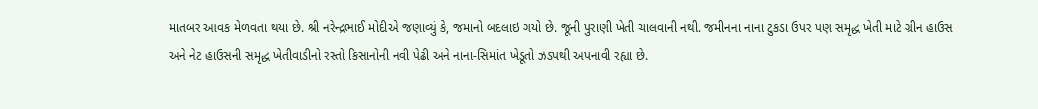માતબર આવક મેળવતા થયા છે. શ્રી નરેન્દ્રભાઈ મોદીએ જણાવ્યું કે, જમાનો બદલાઇ ગયો છે. જૂની પુરાણી ખેતી ચાલવાની નથી. જમીનના નાના ટુકડા ઉપર પણ સમૃદ્ધ ખેતી માટે ગ્રીન હાઉસ અને નેટ હાઉસની સમૃદ્ધ ખેતીવાડીનો રસ્તો કિસાનોની નવી પેઢી અને નાના-સિમાંત ખેડૂતો ઝડપથી અપનાવી રહ્યા છે.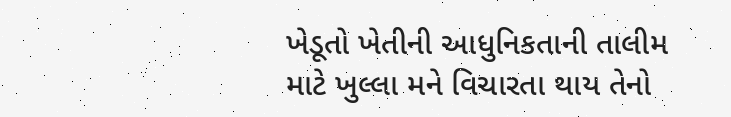ખેડૂતો ખેતીની આધુનિકતાની તાલીમ માટે ખુલ્લા મને વિચારતા થાય તેનો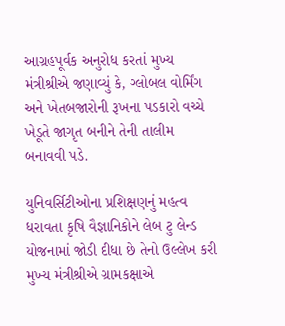આગ્રહપૂર્વક અનુરોધ કરતાં મુખ્ય મંત્રીશ્રીએ જણાવ્યું કે, ગ્લોબલ વોર્મિંગ અને ખેતબજારોની રૂખના પડકારો વચ્ચે ખેડૂતે જાગૃત બનીને તેની તાલીમ બનાવવી પડે.

યુનિવર્સિટીઓના પ્રશિક્ષણનું મહત્વ ધરાવતા કૃષિ વૈજ્ઞાનિકોને લેબ ટુ લેન્ડ યોજનામાં જોડી દીધા છે તેનો ઉલ્લેખ કરી મુખ્ય મંત્રીશ્રીએ ગ્રામકક્ષાએ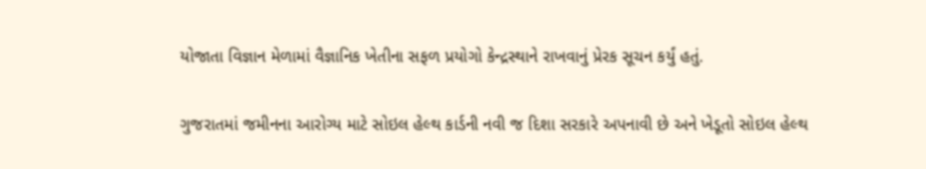યોજાતા વિજ્ઞાન મેળામાં વૈજ્ઞાનિક ખેતીના સફળ પ્રયોગો કેન્દ્રસ્થાને રાખવાનું પ્રેરક સૂચન કર્યું હતું.

ગુજરાતમાં જમીનના આરોગ્ય માટે સોઇલ હેલ્થ કાર્ડની નવી જ દિશા સરકારે અપનાવી છે અને ખેડૂતો સોઇલ હેલ્થ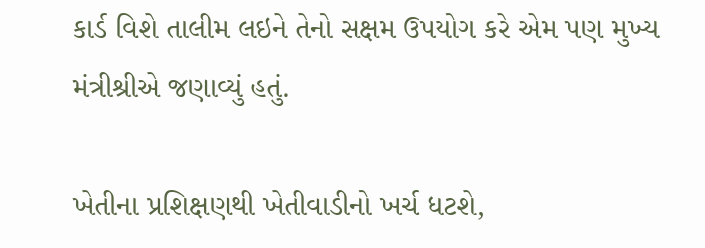કાર્ડ વિશે તાલીમ લઇને તેનો સક્ષમ ઉપયોગ કરે એમ પણ મુખ્ય મંત્રીશ્રીએ જણાવ્યું હતું.

ખેતીના પ્રશિક્ષણથી ખેતીવાડીનો ખર્ચ ધટશે,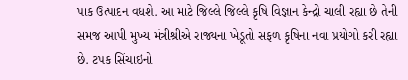પાક ઉત્પાદન વધશે. આ માટે જિલ્લે જિલ્લે કૃષિ વિજ્ઞાન કેન્દ્રો ચાલી રહ્યા છે તેની સમજ આપી મુખ્ય મંત્રીશ્રીએ રાજ્યના ખેડૂતો સફળ કૃષિના નવા પ્રયોગો કરી રહ્યા છે. ટપક સિંચાઇનો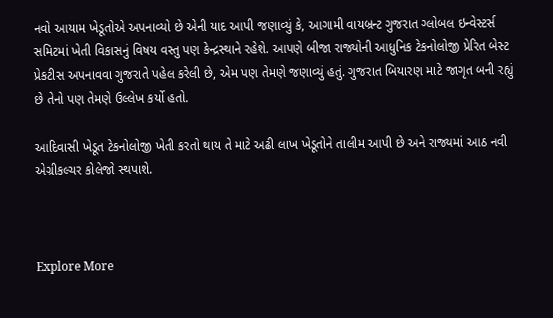નવો આયામ ખેડૂતોએ અપનાવ્યો છે એની યાદ આપી જણાવ્યું કે, આગામી વાયબ્રન્ટ ગુજરાત ગ્લોબલ ઇન્વેસ્ટર્સ સમિટમાં ખેતી વિકાસનું વિષય વસ્તુ પણ કેન્દ્રસ્થાને રહેશે. આપણે બીજા રાજ્યોની આધુનિક ટેકનોલોજી પ્રેરિત બેસ્ટ પ્રેકટીસ અપનાવવા ગુજરાતે પહેલ કરેલી છે, એમ પણ તેમણે જણાવ્યું હતું. ગુજરાત બિયારણ માટે જાગૃત બની રહ્યું છે તેનો પણ તેમણે ઉલ્લેખ કર્યો હતો.

આદિવાસી ખેડૂત ટેકનોલોજી ખેતી કરતો થાય તે માટે અઢી લાખ ખેડૂતોને તાલીમ આપી છે અને રાજ્યમાં આઠ નવી એગ્રીકલ્ચર કોલેજો સ્થપાશે.



Explore More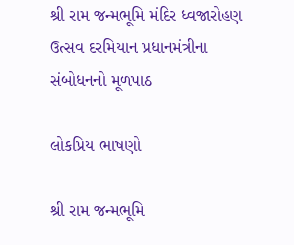શ્રી રામ જન્મભૂમિ મંદિર ધ્વજારોહણ ઉત્સવ દરમિયાન પ્રધાનમંત્રીના સંબોધનનો મૂળપાઠ

લોકપ્રિય ભાષણો

શ્રી રામ જન્મભૂમિ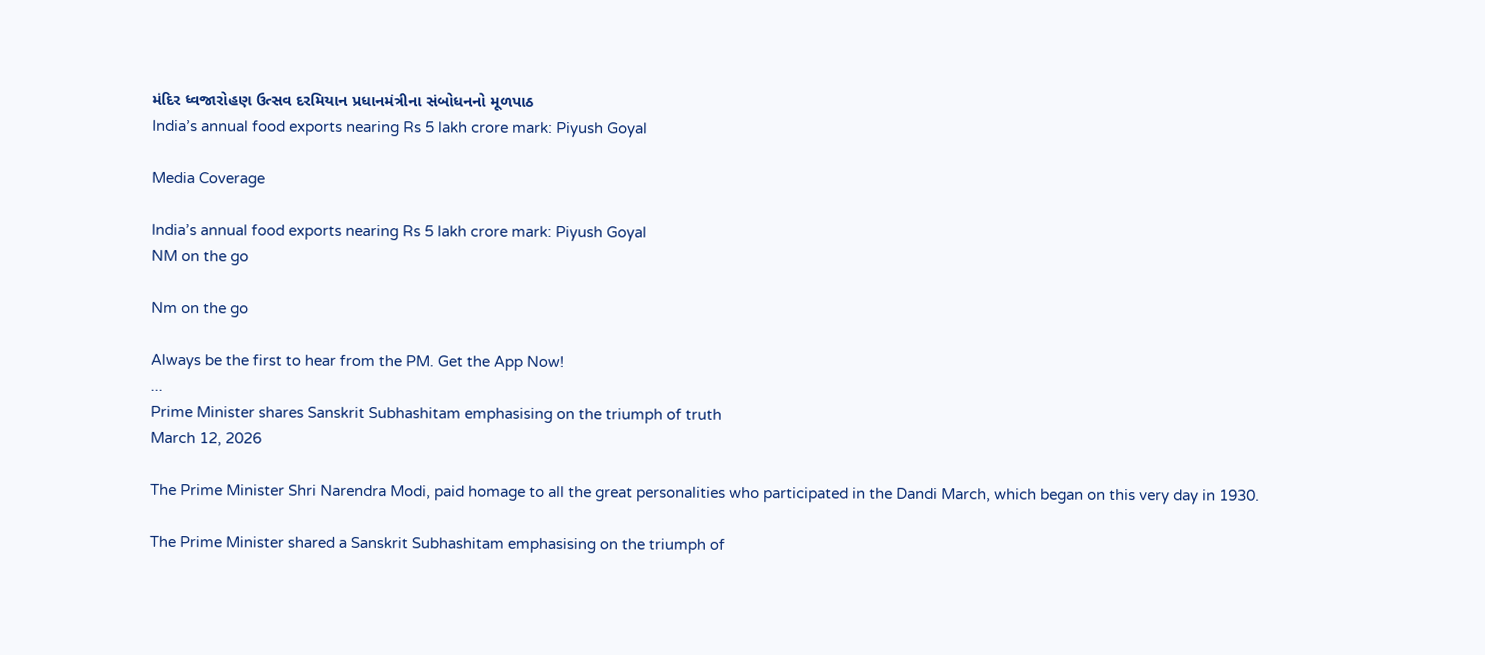મંદિર ધ્વજારોહણ ઉત્સવ દરમિયાન પ્રધાનમંત્રીના સંબોધનનો મૂળપાઠ
India’s annual food exports nearing Rs 5 lakh crore mark: Piyush Goyal

Media Coverage

India’s annual food exports nearing Rs 5 lakh crore mark: Piyush Goyal
NM on the go

Nm on the go

Always be the first to hear from the PM. Get the App Now!
...
Prime Minister shares Sanskrit Subhashitam emphasising on the triumph of truth
March 12, 2026

The Prime Minister Shri Narendra Modi, paid homage to all the great personalities who participated in the Dandi March, which began on this very day in 1930.

The Prime Minister shared a Sanskrit Subhashitam emphasising on the triumph of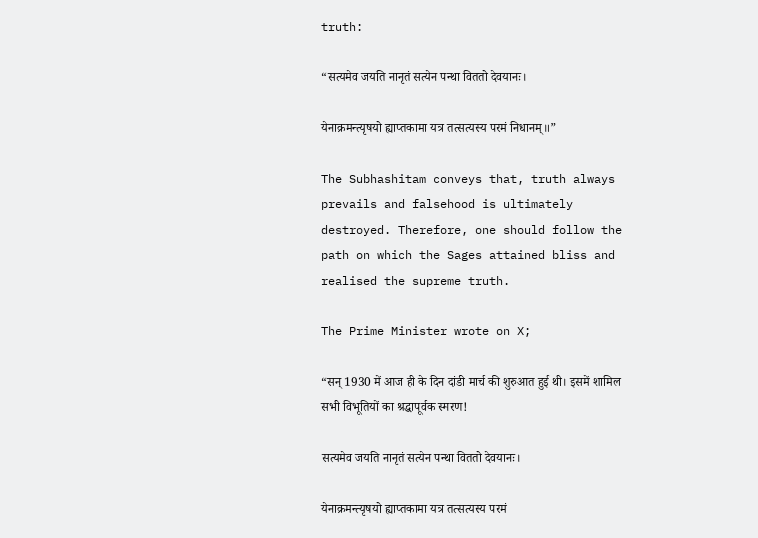truth:

“सत्यमेव जयति नानृतं सत्येन पन्था विततो देवयानः।

येनाक्रमन्त्यृषयो ह्याप्तकामा यत्र तत्सत्यस्य परमं निधानम्॥”

The Subhashitam conveys that, truth always prevails and falsehood is ultimately destroyed. Therefore, one should follow the path on which the Sages attained bliss and realised the supreme truth.

The Prime Minister wrote on X;

“सन् 1930 में आज ही के दिन दांडी मार्च की शुरुआत हुई थी। इसमें शामिल सभी विभूतियों का श्रद्धापूर्वक स्मरण!

सत्यमेव जयति नानृतं सत्येन पन्था विततो देवयानः।

येनाक्रमन्त्यृषयो ह्याप्तकामा यत्र तत्सत्यस्य परमं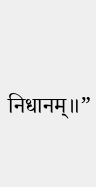निधानम्॥”